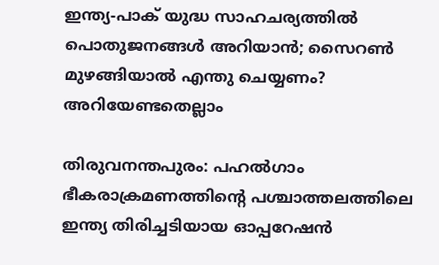ഇന്ത്യ-പാക് യുദ്ധ സാഹചര്യത്തില്‍ പൊതുജനങ്ങള്‍ അറിയാൻ; സൈറണ്‍ മുഴങ്ങിയാല്‍ എന്തു ചെയ്യണം? അറിയേണ്ടതെല്ലാം

തിരുവനന്തപുരം: പഹല്‍ഗാം ഭീകരാക്രമണത്തിന്‍റെ പശ്ചാത്തലത്തിലെ ഇന്ത്യ തിരിച്ചടിയായ ഓപ്പറേഷൻ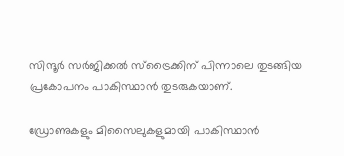സിന്ദൂർ സർജിക്കല്‍ സ്ട്രൈക്കിന് പിന്നാലെ തുടങ്ങിയ പ്രകോപനം പാകിസ്ഥാൻ തുടരുകയാണ്.

ഡ്രോണുകളും മിസൈലുകളുമായി പാകിസ്ഥാൻ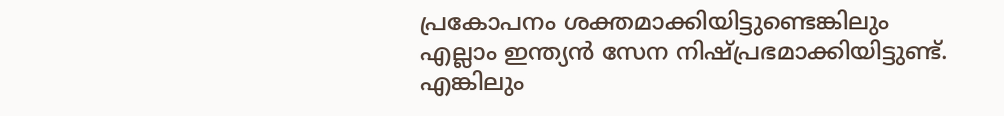പ്രകോപനം ശക്തമാക്കിയിട്ടുണ്ടെങ്കിലും എല്ലാം ഇന്ത്യൻ സേന നിഷ്പ്രഭമാക്കിയിട്ടുണ്ട്. എങ്കിലും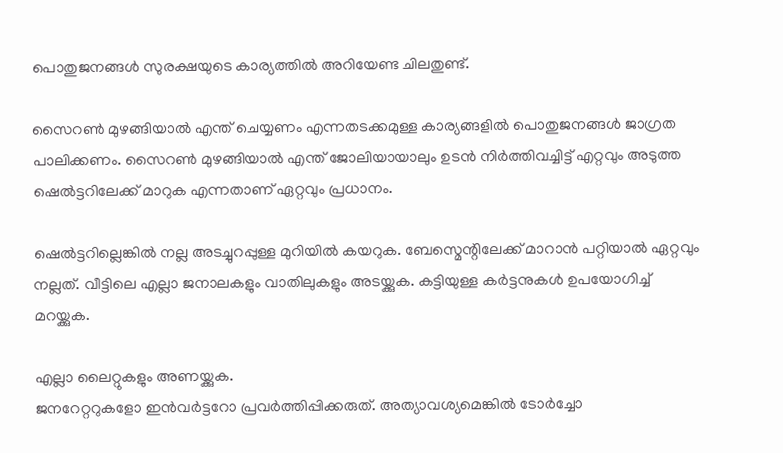പൊതുജനങ്ങള്‍ സുരക്ഷയുടെ കാര്യത്തില്‍ അറിയേണ്ട ചിലതുണ്ട്.

സൈറണ്‍ മുഴങ്ങിയാല്‍ എന്ത് ചെയ്യണം എന്നതടക്കമുള്ള കാര്യങ്ങളില്‍ പൊതുജനങ്ങള്‍ ജാഗ്രത പാലിക്കണം. സൈറണ്‍ മുഴങ്ങിയാല്‍ എന്ത് ജോലിയായാലും ഉടൻ നിർത്തിവച്ചിട്ട് എറ്റവും അടുത്ത ഷെല്‍ട്ടറിലേക്ക് മാറുക എന്നതാണ് ഏറ്റവും പ്രധാനം.

ഷെല്‍ട്ടറില്ലെങ്കില്‍ നല്ല അടച്ചുറപ്പുള്ള മുറിയില്‍ കയറുക. ബേസ്മെന്റിലേക്ക് മാറാൻ പറ്റിയാല്‍ ഏറ്റവും നല്ലത്. വീട്ടിലെ എല്ലാ ജനാലകളും വാതിലുകളും അടയ്ക്കുക. കട്ടിയുള്ള കർട്ടനുകള്‍ ഉപയോഗിച്ച്‌ മറയ്ക്കുക.

എല്ലാ ലൈറ്റുകളും അണയ്ക്കുക.
ജനറേറ്ററുകളോ ഇൻവർട്ടറോ പ്രവർത്തിപ്പിക്കരുത്. അത്യാവശ്യമെങ്കില്‍ ടോർച്ചോ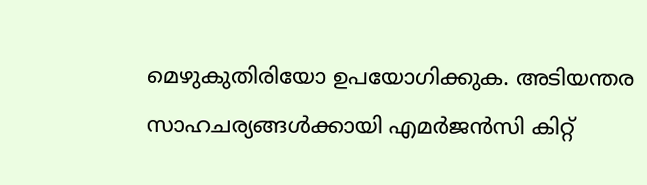മെഴുകുതിരിയോ ഉപയോഗിക്കുക. അടിയന്തര സാഹചര്യങ്ങള്‍ക്കായി എമർജൻസി കിറ്റ്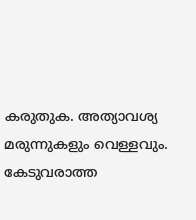കരുതുക. അത്യാവശ്യ മരുന്നുകളും വെള്ളവും. കേടുവരാത്ത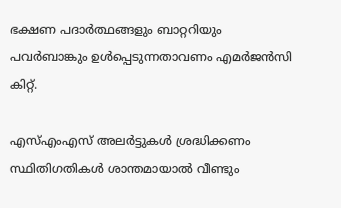ഭക്ഷണ പദാർത്ഥങ്ങളും ബാറ്ററിയും പവർബാങ്കും ഉള്‍പ്പെടുന്നതാവണം എമർജൻസി കിറ്റ്.

എസ്‌എംഎസ് അലർട്ടുകള്‍ ശ്രദ്ധിക്കണം സ്ഥിതിഗതികള്‍ ശാന്തമായാല്‍ വീണ്ടും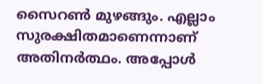സൈറണ്‍ മുഴങ്ങും. എല്ലാം സുരക്ഷിതമാണെന്നാണ് അതിനർത്ഥം. അപ്പോള്‍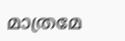മാത്രമേ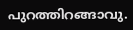പുറത്തിറങ്ങാവു.